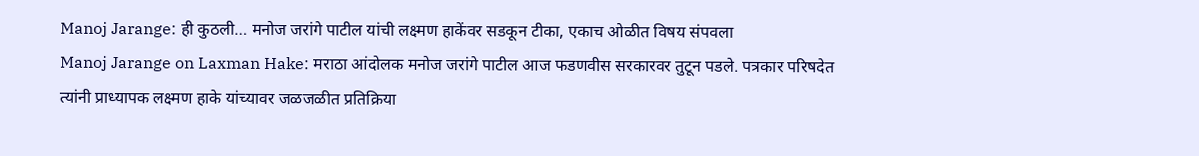Manoj Jarange: ही कुठली… मनोज जरांगे पाटील यांची लक्ष्मण हाकेंवर सडकून टीका, एकाच ओळीत विषय संपवला
Manoj Jarange on Laxman Hake: मराठा आंदोलक मनोज जरांगे पाटील आज फडणवीस सरकारवर तुटून पडले. पत्रकार परिषदेत त्यांनी प्राध्यापक लक्ष्मण हाके यांच्यावर जळजळीत प्रतिक्रिया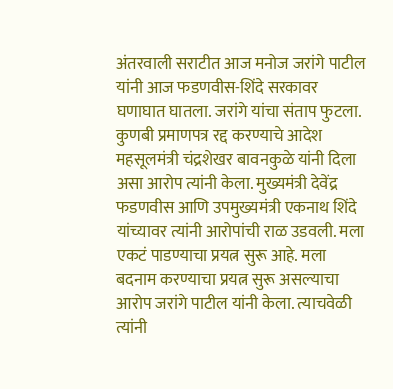अंतरवाली सराटीत आज मनोज जरांगे पाटील यांनी आज फडणवीस-शिंदे सरकावर घणाघात घातला. जरांगे यांचा संताप फुटला. कुणबी प्रमाणपत्र रद्द करण्याचे आदेश महसूलमंत्री चंद्रशेखर बावनकुळे यांनी दिला असा आरोप त्यांनी केला. मुख्यमंत्री देवेंद्र फडणवीस आणि उपमुख्यमंत्री एकनाथ शिंदे यांच्यावर त्यांनी आरोपांची राळ उडवली. मला एकटं पाडण्याचा प्रयत्न सुरू आहे. मला बदनाम करण्याचा प्रयत्न सुरू असल्याचा आरोप जरांगे पाटील यांनी केला. त्याचवेळी त्यांनी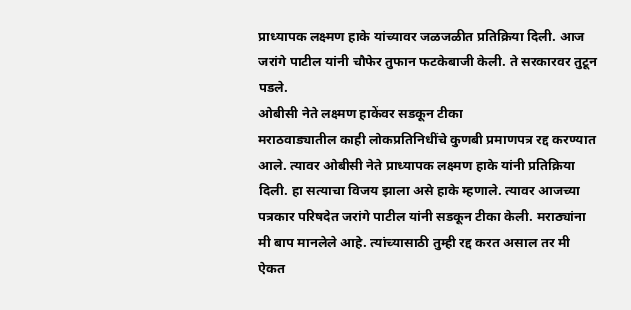प्राध्यापक लक्ष्मण हाके यांच्यावर जळजळीत प्रतिक्रिया दिली. आज जरांगे पाटील यांनी चौफेर तुफान फटकेबाजी केली. ते सरकारवर तुटून पडले.
ओबीसी नेते लक्ष्मण हाकेंवर सडकून टीका
मराठवाड्यातील काही लोकप्रतिनिधींचे कुणबी प्रमाणपत्र रद्द करण्यात आले. त्यावर ओबीसी नेते प्राध्यापक लक्ष्मण हाके यांनी प्रतिक्रिया दिली. हा सत्याचा विजय झाला असे हाके म्हणाले. त्यावर आजच्या पत्रकार परिषदेत जरांगे पाटील यांनी सडकून टीका केली. मराठ्यांना मी बाप मानलेले आहे. त्यांच्यासाठी तुम्ही रद्द करत असाल तर मी ऐकत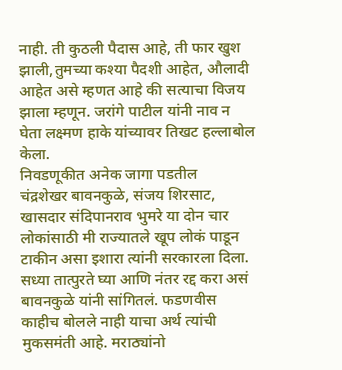नाही. ती कुठली पैदास आहे, ती फार खुश झाली,तुमच्या कश्या पैदशी आहेत, औलादी आहेत असे म्हणत आहे की सत्याचा विजय झाला म्हणून. जरांगे पाटील यांनी नाव न घेता लक्ष्मण हाके यांच्यावर तिखट हल्लाबोल केला.
निवडणूकीत अनेक जागा पडतील
चंद्रशेखर बावनकुळे, संजय शिरसाट, खासदार संदिपानराव भुमरे या दोन चार लोकांसाठी मी राज्यातले खूप लोकं पाडून टाकीन असा इशारा त्यांनी सरकारला दिला. सध्या तात्पुरते घ्या आणि नंतर रद्द करा असं बावनकुळे यांनी सांगितलं. फडणवीस काहीच बोलले नाही याचा अर्थ त्यांची मुकसमंती आहे. मराठ्यांनो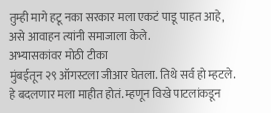तुम्ही मागे हटू नका सरकार मला एकटं पाडू पाहत आहे, असे आवाहन त्यांनी समाजाला केले.
अभ्यासकांवर मोठी टीका
मुंबईतून २९ ऑगस्टला जीआर घेतला. तिथे सर्व हो म्हटले. हे बदलणार मला माहीत होतं. म्हणून विखे पाटलांकडून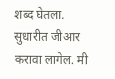शब्द घेतला. सुधारीत जीआर करावा लागेल. मी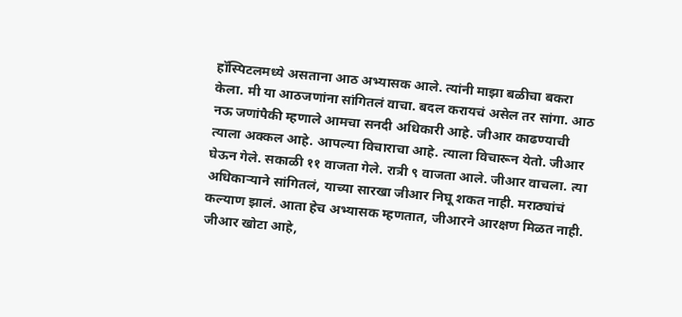हॉस्पिटलमध्ये असताना आठ अभ्यासक आले. त्यांनी माझा बळीचा बकरा केला. मी या आठजणांना सांगितलं वाचा. बदल करायचं असेल तर सांगा. आठ नऊ जणांपैकी म्हणाले आमचा सनदी अधिकारी आहे. जीआर काढण्याची त्याला अक्कल आहे. आपल्या विचाराचा आहे. त्याला विचारून येतो. जीआर घेऊन गेले. सकाळी ११ वाजता गेले. रात्री ९ वाजता आले. जीआर वाचला. त्या अधिकाऱ्याने सांगितलं, याच्या सारखा जीआर निघू शकत नाही. मराठ्यांचं कल्याण झालं. आता हेच अभ्यासक म्हणतात, जीआरने आरक्षण मिळत नाही. जीआर खोटा आहे,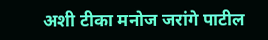अशी टीका मनोज जरांगे पाटील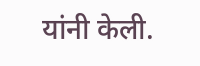यांनी केली.